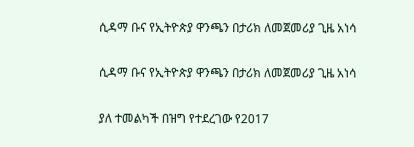ሲዳማ ቡና የኢትዮጵያ ዋንጫን በታሪክ ለመጀመሪያ ጊዜ አነሳ

ሲዳማ ቡና የኢትዮጵያ ዋንጫን በታሪክ ለመጀመሪያ ጊዜ አነሳ

ያለ ተመልካች በዝግ የተደረገው የ2017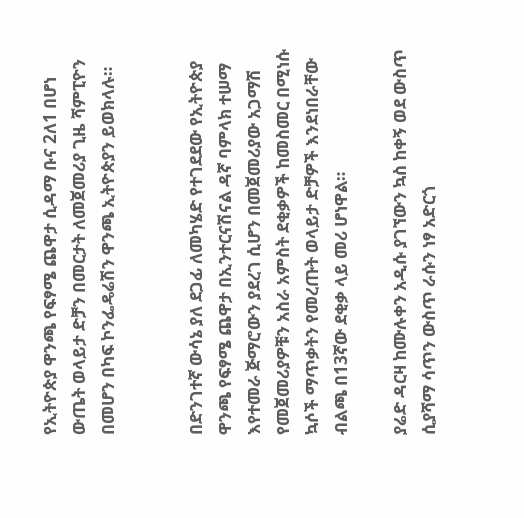የኢትዮጵያ ዋንጫ የፍፃሜ ጨዋታ ሲዳማ ቡና 2ለ1 በሆነ ውጤት ወላይታ ድቻን በመርታት ለመጀመሪያ ጊዜ ሻምፒዮን በመሆን በካፍ ኮንፌዴሬሽን ዋንጫ ኢትዮጵያን ይወክላሉ።


በድንገተኛ ውሳኔ ያለ ደጋፊ ለመካሄድ የተገደደው የኢትዮጵያ ዋንጫ የፍፃሜ ጨዋታ በኢንተርናሽናል ዳኛ ባምላክ ተሠማ እየተመራ ጅማሮውን ያደረገ ሲሆን በመጀመሪያው አጋማሽ የመጀመሪያዎቹን አስራ አምስት ደቂቃዎች ከመስመር በሚነሱ ኳሶች ማጥቃትን የመረጡት ወላይታ ድቻዎች እንደነበራቸው ብልጫ በ13ኛው ደቂቃ ላይ መሪ ሆነዋል።

ያሬድ ዳርዛ ከሙሉቀን አዲሱ ያገኘውን ኳስ ከቀኝ ወደ ውስጥ ሲያሻማ ሳጥን ውስጥ ራሱን ነፃ አድርጎ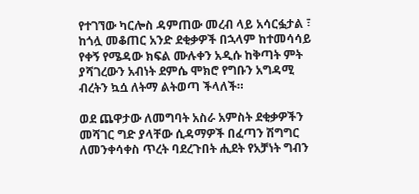የተገኘው ካርሎስ ዳምጠው መረብ ላይ አሳርፏታል ፣ ከጎሏ መቆጠር አንድ ደቂቃዎች በኋላም ከተመሳሳይ የቀኝ የሜዳው ክፍል ሙሉቀን አዲሱ ከቅጣት ምት ያሻገረውን አብነት ደምሴ ሞክሮ የግቡን አግዳሚ ብረትን ኳሷ ለትማ ልትወጣ ችላለች።

ወደ ጨዋታው ለመግባት አስራ አምስት ደቂቃዎችን መሻገር ግድ ያላቸው ሲዳማዎች በፈጣን ሽግግር ለመንቀሳቀስ ጥረት ባደረጉበት ሒደት የአቻነት ግብን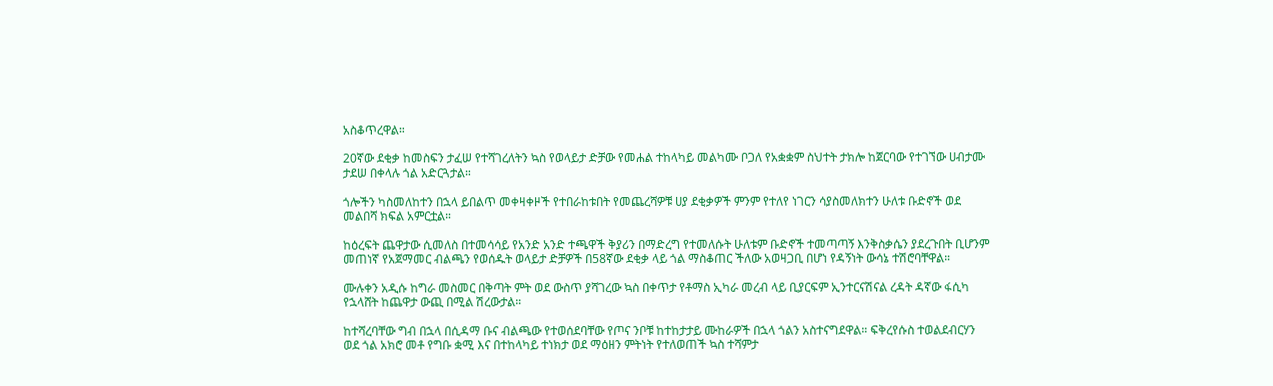አስቆጥረዋል።

20ኛው ደቂቃ ከመስፍን ታፈሠ የተሻገረለትን ኳስ የወላይታ ድቻው የመሐል ተከላካይ መልካሙ ቦጋለ የአቋቋም ስህተት ታክሎ ከጀርባው የተገኘው ሀብታሙ ታደሠ በቀላሉ ጎል አድርጓታል።

ጎሎችን ካስመለከተን በኋላ ይበልጥ መቀዛቀዞች የተበራከቱበት የመጨረሻዎቹ ሀያ ደቂቃዎች ምንም የተለየ ነገርን ሳያስመለክተን ሁለቱ ቡድኖች ወደ መልበሻ ክፍል አምርቷል።

ከዕረፍት ጨዋታው ሲመለስ በተመሳሳይ የአንድ አንድ ተጫዋች ቅያሪን በማድረግ የተመለሱት ሁለቱም ቡድኖች ተመጣጣኝ እንቅስቃሴን ያደረጉበት ቢሆንም መጠነኛ የአጀማመር ብልጫን የወሰዱት ወላይታ ድቻዎች በ58ኛው ደቂቃ ላይ ጎል ማስቆጠር ችለው አወዛጋቢ በሆነ የዳኝነት ውሳኔ ተሽሮባቸዋል።

ሙሉቀን አዲሱ ከግራ መስመር በቅጣት ምት ወደ ውስጥ ያሻገረው ኳስ በቀጥታ የቶማስ ኢካራ መረብ ላይ ቢያርፍም ኢንተርናሽናል ረዳት ዳኛው ፋሲካ የኋላሸት ከጨዋታ ውጪ በሚል ሽረውታል።

ከተሻረባቸው ግብ በኋላ በሲዳማ ቡና ብልጫው የተወሰደባቸው የጦና ንቦቹ ከተከታታይ ሙከራዎች በኋላ ጎልን አስተናግደዋል። ፍቅረየሱስ ተወልደብርሃን ወደ ጎል አክሮ መቶ የግቡ ቋሚ እና በተከላካይ ተነክታ ወደ ማዕዘን ምትነት የተለወጠች ኳስ ተሻምታ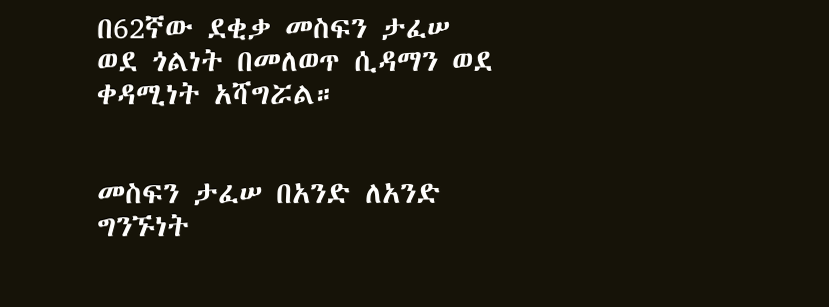በ62ኛው ደቂቃ መስፍን ታፈሠ ወደ ጎልነት በመለወጥ ሲዳማን ወደ ቀዳሚነት አሻግሯል።


መስፍን ታፈሠ በአንድ ለአንድ ግንኙነት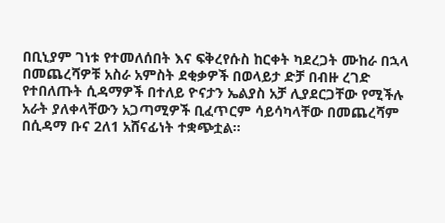በቢኒያም ገነቱ የተመለሰበት እና ፍቅረየሱስ ከርቀት ካደረጋት ሙከራ በኋላ በመጨረሻዎቹ አስራ አምስት ደቂቃዎች በወላይታ ድቻ በብዙ ረገድ የተበለጡት ሲዳማዎች በተለይ ዮናታን ኤልያስ አቻ ሊያደርጋቸው የሚችሉ አራት ያለቀላቸውን አጋጣሚዎች ቢፈጥርም ሳይሳካላቸው በመጨረሻም በሲዳማ ቡና 2ለ1 አሸናፊነት ተቋጭቷል።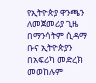የኢትዮጵያ ዋንጫን ለመጀመሪያ ጊዜ በማንሳትም ሲዳማ ቡና ኢትዮጵያን በአፍሪካ መድረክ መወከሉም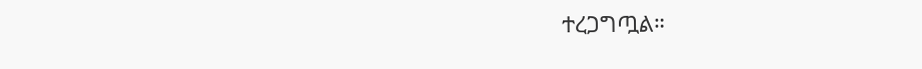ተረጋግጧል።